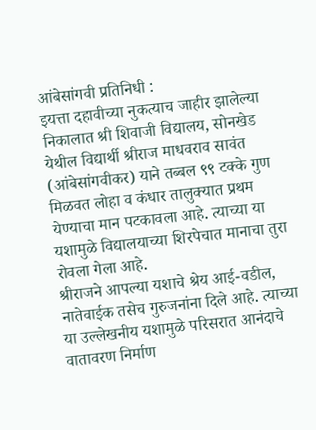आंबेसांगवी प्रतिनिधी :
इयत्ता दहावीच्या नुकत्याच जाहीर झालेल्या निकालात श्री शिवाजी विद्यालय, सोनखेड येथील विद्यार्थी श्रीराज माधवराव सावंत (आंबेसांगवीकर) याने तब्बल ९९ टक्के गुण मिळवत लोहा व कंधार तालुक्यात प्रथम येण्याचा मान पटकावला आहे. त्याच्या या यशामुळे विद्यालयाच्या शिरपेचात मानाचा तुरा रोवला गेला आहे.
श्रीराजने आपल्या यशाचे श्रेय आई-वडील, नातेवाईक तसेच गुरुजनांना दिले आहे. त्याच्या या उल्लेखनीय यशामुळे परिसरात आनंदाचे वातावरण निर्माण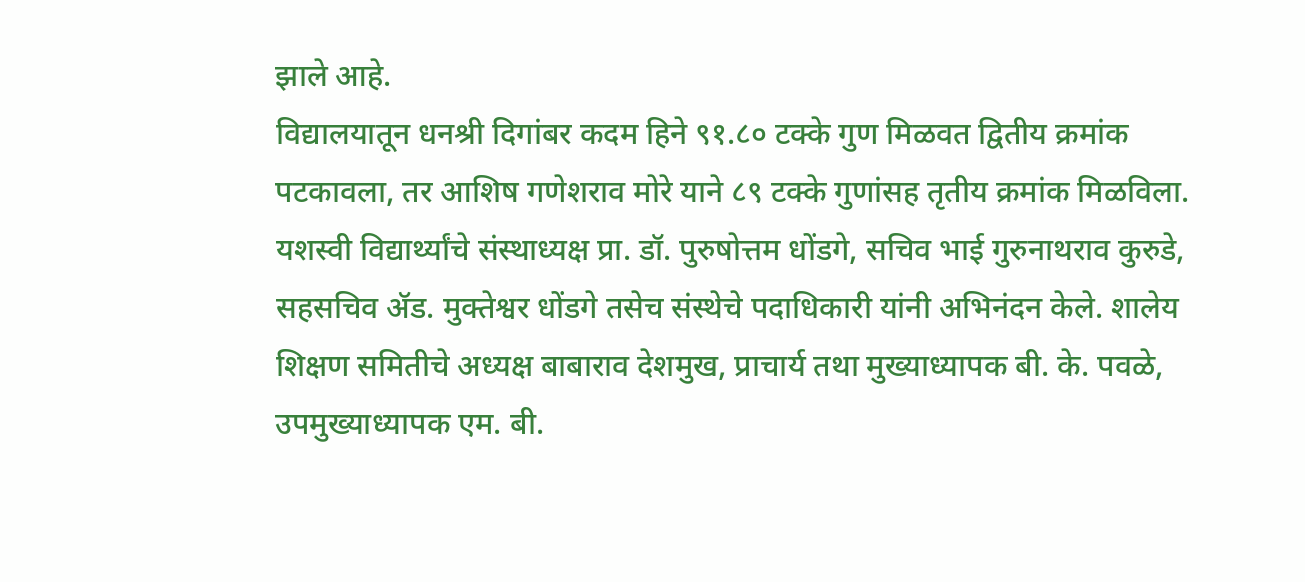झाले आहे.
विद्यालयातून धनश्री दिगांबर कदम हिने ९१.८० टक्के गुण मिळवत द्वितीय क्रमांक पटकावला, तर आशिष गणेशराव मोरे याने ८९ टक्के गुणांसह तृतीय क्रमांक मिळविला.
यशस्वी विद्यार्थ्यांचे संस्थाध्यक्ष प्रा. डॉ. पुरुषोत्तम धोंडगे, सचिव भाई गुरुनाथराव कुरुडे, सहसचिव ॲड. मुक्तेश्वर धोंडगे तसेच संस्थेचे पदाधिकारी यांनी अभिनंदन केले. शालेय शिक्षण समितीचे अध्यक्ष बाबाराव देशमुख, प्राचार्य तथा मुख्याध्यापक बी. के. पवळे, उपमुख्याध्यापक एम. बी.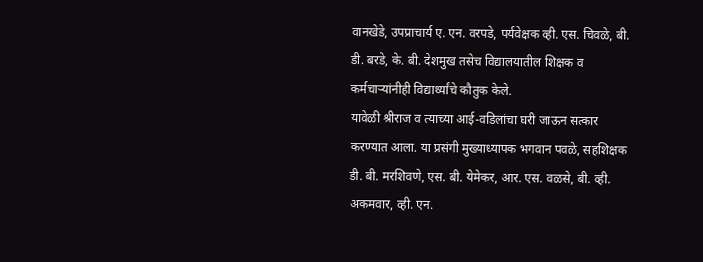वानखेडे, उपप्राचार्य ए. एन. वरपडे, पर्यवेक्षक व्ही. एस. चिवळे, बी. डी. बरडे, के. बी. देशमुख तसेच विद्यालयातील शिक्षक व कर्मचाऱ्यांनीही विद्यार्थ्यांचे कौतुक केले.
यावेळी श्रीराज व त्याच्या आई-वडिलांचा घरी जाऊन सत्कार करण्यात आला. या प्रसंगी मुख्याध्यापक भगवान पवळे, सहशिक्षक डी. बी. मरशिवणे, एस. बी. येमेकर, आर. एस. वळसे, बी. व्ही. अकमवार, व्ही. एन.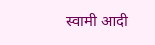स्वामी आदी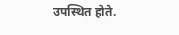उपस्थित होते.